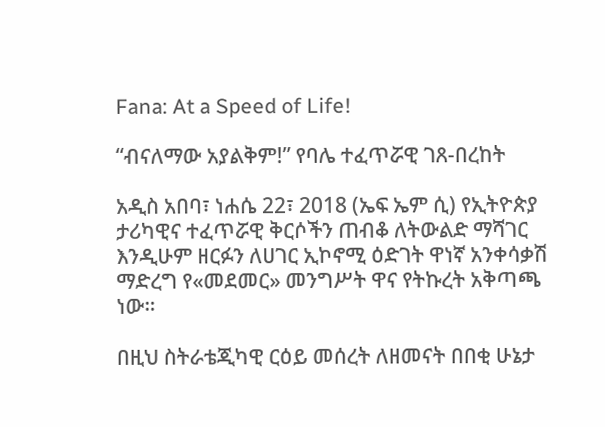Fana: At a Speed of Life!

“ብናለማው አያልቅም!” የባሌ ተፈጥሯዊ ገጸ-በረከት

አዲስ አበባ፣ ነሐሴ 22፣ 2018 (ኤፍ ኤም ሲ) የኢትዮጵያ ታሪካዊና ተፈጥሯዊ ቅርሶችን ጠብቆ ለትውልድ ማሻገር እንዲሁም ዘርፉን ለሀገር ኢኮኖሚ ዕድገት ዋነኛ አንቀሳቃሽ ማድረግ የ«መደመር» መንግሥት ዋና የትኩረት አቅጣጫ ነው።

በዚህ ስትራቴጂካዊ ርዕይ መሰረት ለዘመናት በበቂ ሁኔታ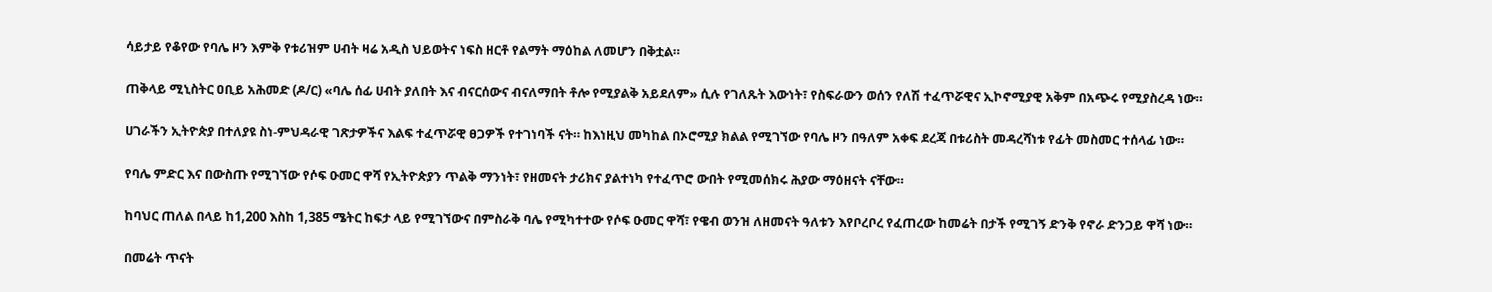ሳይታይ የቆየው የባሌ ዞን እምቅ የቱሪዝም ሀብት ዛሬ አዲስ ህይወትና ነፍስ ዘርቶ የልማት ማዕከል ለመሆን በቅቷል።

ጠቅላይ ሚኒስትር ዐቢይ አሕመድ (ዶ/ር) «ባሌ ሰፊ ሀብት ያለበት እና ብናርሰውና ብናለማበት ቶሎ የሚያልቅ አይደለም» ሲሉ የገለጹት እውነት፣ የስፍራውን ወሰን የለሽ ተፈጥሯዊና ኢኮኖሚያዊ አቅም በአጭሩ የሚያስረዳ ነው።

ሀገራችን ኢትዮጵያ በተለያዩ ስነ-ምህዳራዊ ገጽታዎችና እልፍ ተፈጥሯዊ ፀጋዎች የተገነባች ናት። ከእነዚህ መካከል በኦሮሚያ ክልል የሚገኘው የባሌ ዞን በዓለም አቀፍ ደረጃ በቱሪስት መዳረሻነቱ የፊት መስመር ተሰላፊ ነው።

የባሌ ምድር እና በውስጡ የሚገኘው የሶፍ ዑመር ዋሻ የኢትዮጵያን ጥልቅ ማንነት፣ የዘመናት ታሪክና ያልተነካ የተፈጥሮ ውበት የሚመሰክሩ ሕያው ማዕዘናት ናቸው።

ከባህር ጠለል በላይ ከ1,200 እስከ 1,385 ሜትር ከፍታ ላይ የሚገኘውና በምስራቅ ባሌ የሚካተተው የሶፍ ዑመር ዋሻ፣ የዌብ ወንዝ ለዘመናት ዓለቱን እየቦረቦረ የፈጠረው ከመሬት በታች የሚገኝ ድንቅ የኖራ ድንጋይ ዋሻ ነው።

በመሬት ጥናት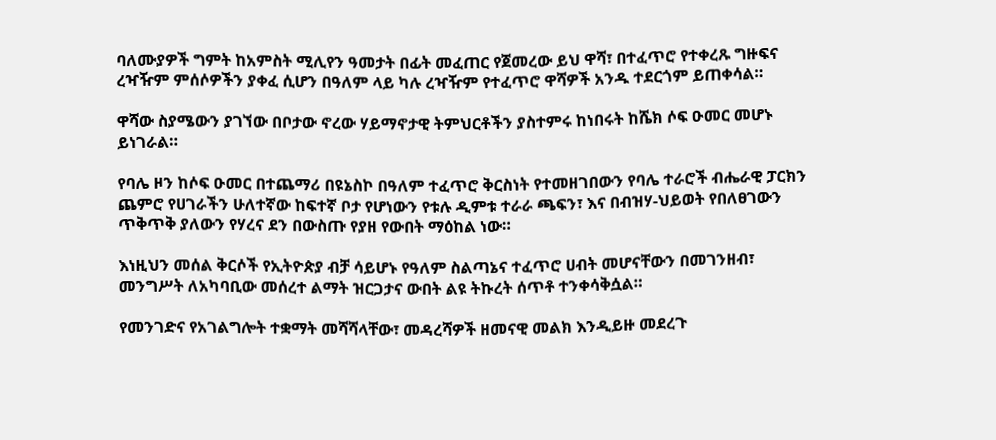ባለሙያዎች ግምት ከአምስት ሚሊየን ዓመታት በፊት መፈጠር የጀመረው ይህ ዋሻ፣ በተፈጥሮ የተቀረጹ ግዙፍና ረዣዥም ምሰሶዎችን ያቀፈ ሲሆን በዓለም ላይ ካሉ ረዣዥም የተፈጥሮ ዋሻዎች አንዱ ተደርጎም ይጠቀሳል።

ዋሻው ስያሜውን ያገኘው በቦታው ኖረው ሃይማኖታዊ ትምህርቶችን ያስተምሩ ከነበሩት ከሼክ ሶፍ ዑመር መሆኑ ይነገራል።

የባሌ ዞን ከሶፍ ዑመር በተጨማሪ በዩኔስኮ በዓለም ተፈጥሮ ቅርስነት የተመዘገበውን የባሌ ተራሮች ብሔራዊ ፓርክን ጨምሮ የሀገራችን ሁለተኛው ከፍተኛ ቦታ የሆነውን የቱሉ ዲምቱ ተራራ ጫፍን፣ እና በብዝሃ-ህይወት የበለፀገውን ጥቅጥቅ ያለውን የሃረና ደን በውስጡ የያዘ የውበት ማዕከል ነው።

እነዚህን መሰል ቅርሶች የኢትዮጵያ ብቻ ሳይሆኑ የዓለም ስልጣኔና ተፈጥሮ ሀብት መሆናቸውን በመገንዘብ፣ መንግሥት ለአካባቢው መሰረተ ልማት ዝርጋታና ውበት ልዩ ትኩረት ሰጥቶ ተንቀሳቅሷል።

የመንገድና የአገልግሎት ተቋማት መሻሻላቸው፣ መዳረሻዎች ዘመናዊ መልክ እንዲይዙ መደረጉ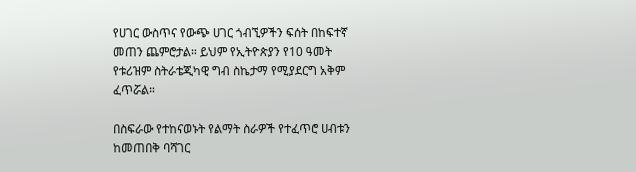የሀገር ውስጥና የውጭ ሀገር ጎብኚዎችን ፍሰት በከፍተኛ መጠን ጨምሮታል። ይህም የኢትዮጵያን የ10 ዓመት የቱሪዝም ስትራቴጂካዊ ግብ ስኬታማ የሚያደርግ አቅም ፈጥሯል።

በስፍራው የተከናወኑት የልማት ስራዎች የተፈጥሮ ሀብቱን ከመጠበቅ ባሻገር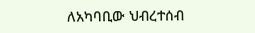ለአካባቢው ህብረተሰብ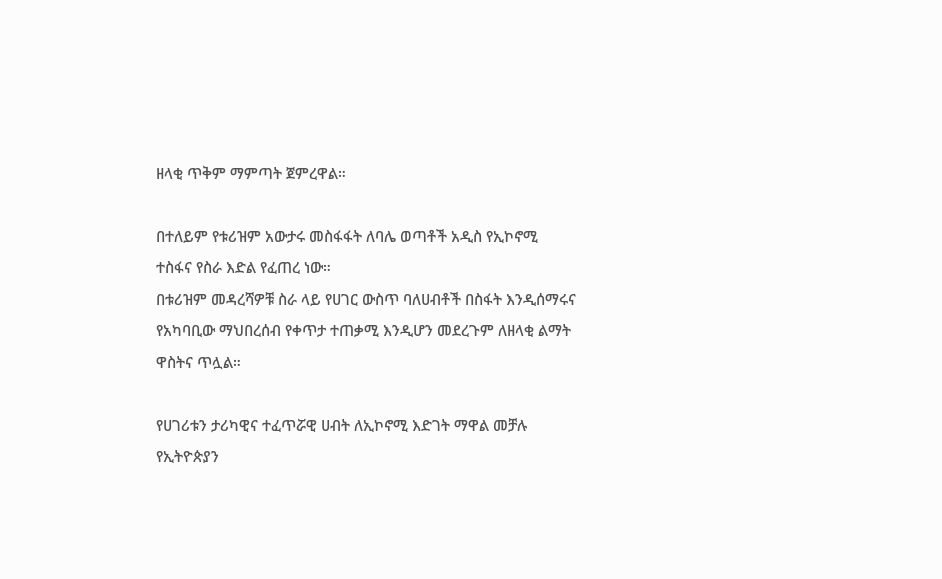ዘላቂ ጥቅም ማምጣት ጀምረዋል።

በተለይም የቱሪዝም አውታሩ መስፋፋት ለባሌ ወጣቶች አዲስ የኢኮኖሚ ተስፋና የስራ እድል የፈጠረ ነው።
በቱሪዝም መዳረሻዎቹ ስራ ላይ የሀገር ውስጥ ባለሀብቶች በስፋት እንዲሰማሩና የአካባቢው ማህበረሰብ የቀጥታ ተጠቃሚ እንዲሆን መደረጉም ለዘላቂ ልማት ዋስትና ጥሏል።

የሀገሪቱን ታሪካዊና ተፈጥሯዊ ሀብት ለኢኮኖሚ እድገት ማዋል መቻሉ የኢትዮጵያን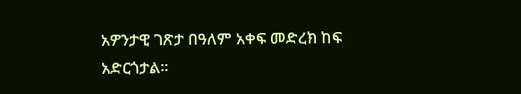አዎንታዊ ገጽታ በዓለም አቀፍ መድረክ ከፍ አድርጎታል።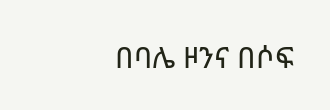በባሌ ዞንና በሶፍ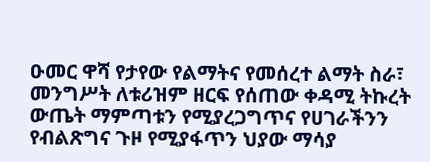ዑመር ዋሻ የታየው የልማትና የመሰረተ ልማት ስራ፣ መንግሥት ለቱሪዝም ዘርፍ የሰጠው ቀዳሚ ትኩረት ውጤት ማምጣቱን የሚያረጋግጥና የሀገራችንን የብልጽግና ጉዞ የሚያፋጥን ህያው ማሳያ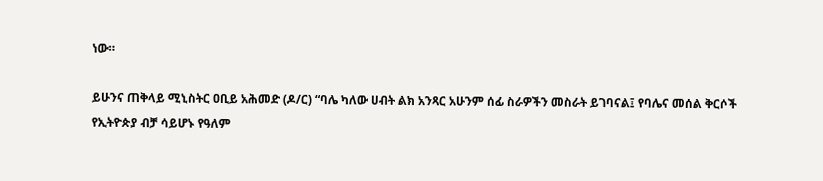ነው።

ይሁንና ጠቅላይ ሚኒስትር ዐቢይ አሕመድ (ዶ/ር) “ባሌ ካለው ሀብት ልክ አንጻር አሁንም ሰፊ ስራዎችን መስራት ይገባናል፤ የባሌና መሰል ቅርሶች የኢትዮጵያ ብቻ ሳይሆኑ የዓለም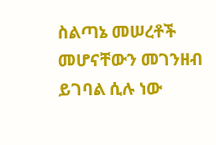ስልጣኔ መሠረቶች መሆናቸውን መገንዘብ ይገባል ሲሉ ነው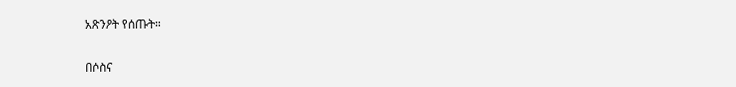አጽንዖት የሰጡት።

በሶስና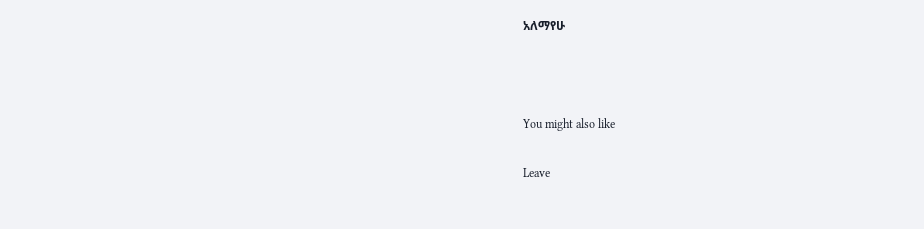አለማየሁ



You might also like

Leave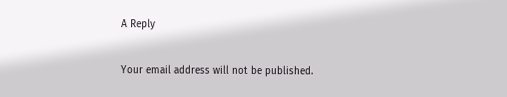A Reply

Your email address will not be published.